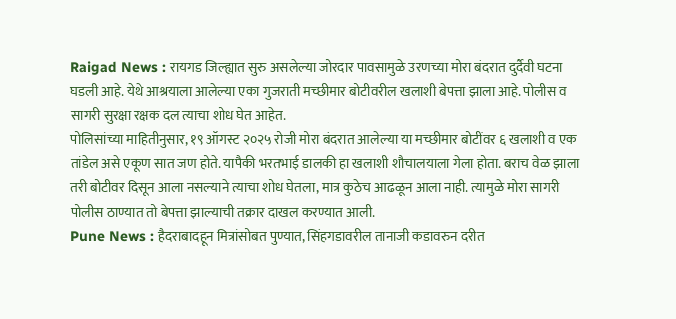Raigad News : रायगड जिल्ह्यात सुरु असलेल्या जोरदार पावसामुळे उरणच्या मोरा बंदरात दुर्दैवी घटना घडली आहे. येथे आश्रयाला आलेल्या एका गुजराती मच्छीमार बोटीवरील खलाशी बेपत्ता झाला आहे. पोलीस व सागरी सुरक्षा रक्षक दल त्याचा शोध घेत आहेत.
पोलिसांच्या माहितीनुसार, १९ ऑगस्ट २०२५ रोजी मोरा बंदरात आलेल्या या मच्छीमार बोटींवर ६ खलाशी व एक तांडेल असे एकूण सात जण होते. यापैकी भरतभाई डालकी हा खलाशी शौचालयाला गेला होता. बराच वेळ झाला तरी बोटीवर दिसून आला नसल्याने त्याचा शोध घेतला, मात्र कुठेच आढळून आला नाही. त्यामुळे मोरा सागरी पोलीस ठाण्यात तो बेपत्ता झाल्याची तक्रार दाखल करण्यात आली.
Pune News : हैदराबादहून मित्रांसोबत पुण्यात, सिंहगडावरील तानाजी कडावरुन दरीत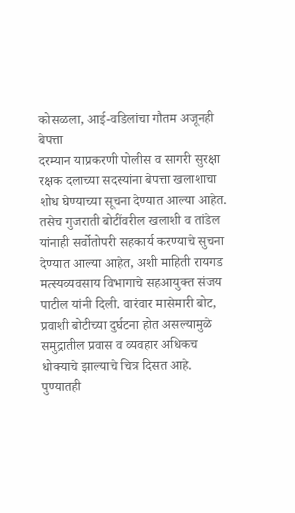कोसळला, आई-वडिलांचा गौतम अजूनही बेपत्ता
दरम्यान याप्रकरणी पोलीस व सागरी सुरक्षा रक्षक दलाच्या सदस्यांना बेपत्ता खलाशाचा शोध घेण्याच्या सूचना देण्यात आल्या आहेत. तसेच गुजराती बोटींवरील खलाशी व तांडेल यांनाही सर्वोतोपरी सहकार्य करण्याचे सुचना देण्यात आल्या आहेत, अशी माहिती रायगड मत्स्यव्यवसाय विभागाचे सहआयुक्त संजय पाटील यांनी दिली. वारंवार मासेमारी बोट, प्रवाशी बोटीच्या दुर्घटना होत असल्यामुळे समुद्रातील प्रवास व व्यवहार अधिकच धोक्याचे झाल्याचे चित्र दिसत आहे.
पुण्यातही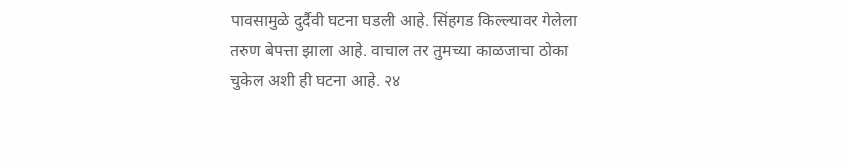पावसामुळे दुर्दैवी घटना घडली आहे. सिंहगड किल्ल्यावर गेलेला तरुण बेपत्ता झाला आहे. वाचाल तर तुमच्या काळजाचा ठोका चुकेल अशी ही घटना आहे. २४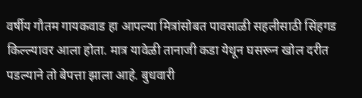वर्षीय गौतम गायकवाड हा आपल्या मित्रांसोबत पावसाळी सहलीसाठी सिंहगड किल्ल्यावर आला होता. मात्र यावेळी तानाजी कडा येथून घसरून खोल दरीत पडल्याने तो बेपत्ता झाला आहे. बुधवारी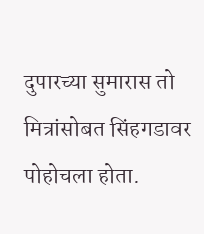दुपारच्या सुमारास तो मित्रांसोबत सिंहगडावर पोहोचला होता.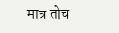मात्र तोच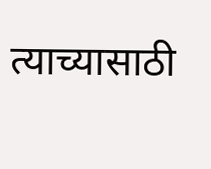त्याच्यासाठी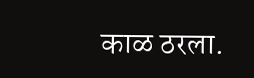काळ ठरला.